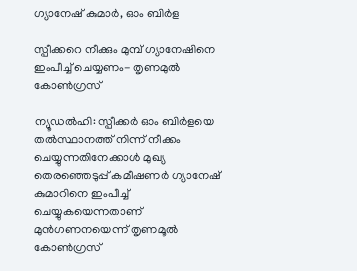ഗ്യാനേഷ് കുമാർ, ഓം ബിർള

സ്പീക്കറെ നീക്കും മുമ്പ് ഗ്യാനേഷിനെ ഇംപീച്ച് ചെയ്യണം- തൃണമുൽ കോൺഗ്രസ്

ന്യൂഡൽഹി: സ്പീക്കർ ഓം ബിർളയെ തൽസ്ഥാനത്ത് നിന്ന് നീക്കം ചെയ്യുന്നതിനേക്കാൾ മുഖ്യ തെരഞ്ഞെടുപ്പ് കമീഷണർ ഗ്യാനേഷ് കുമാറിനെ ഇംപീച്ച് ചെയ്യുകയെന്നതാണ് മുൻഗണനയെന്ന് തൃണമൂൽ കോൺഗ്രസ്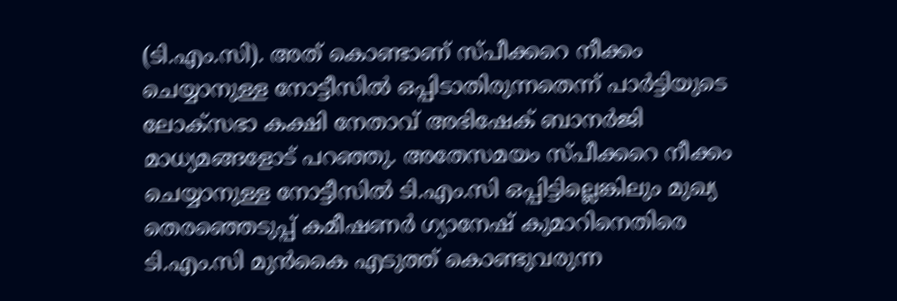(ടി.എം.സി). അത് കൊണ്ടാണ് സ്പീക്കറെ നീക്കം ചെയ്യാനുള്ള നോട്ടീസിൽ ഒപ്പിടാതിരുന്നതെന്ന് പാർട്ടിയുടെ ലോക്സഭാ കക്ഷി നേതാവ് അഭിഷേക് ബാനർജി മാധ്യമങ്ങളോട് പറഞ്ഞു. അതേസമയം സ്പീക്കറെ നീക്കം ചെയ്യാനുള്ള നോട്ടീസിൽ ടി.എം.സി ഒപ്പിട്ടില്ലെങ്കിലും മുഖ്യ തെരഞ്ഞെടുപ്പ് കമീഷണർ ഗ്യാനേഷ് കുമാറിനെതിരെ ടി.എം.സി മുൻകൈ എടുത്ത് കൊണ്ടുവരുന്ന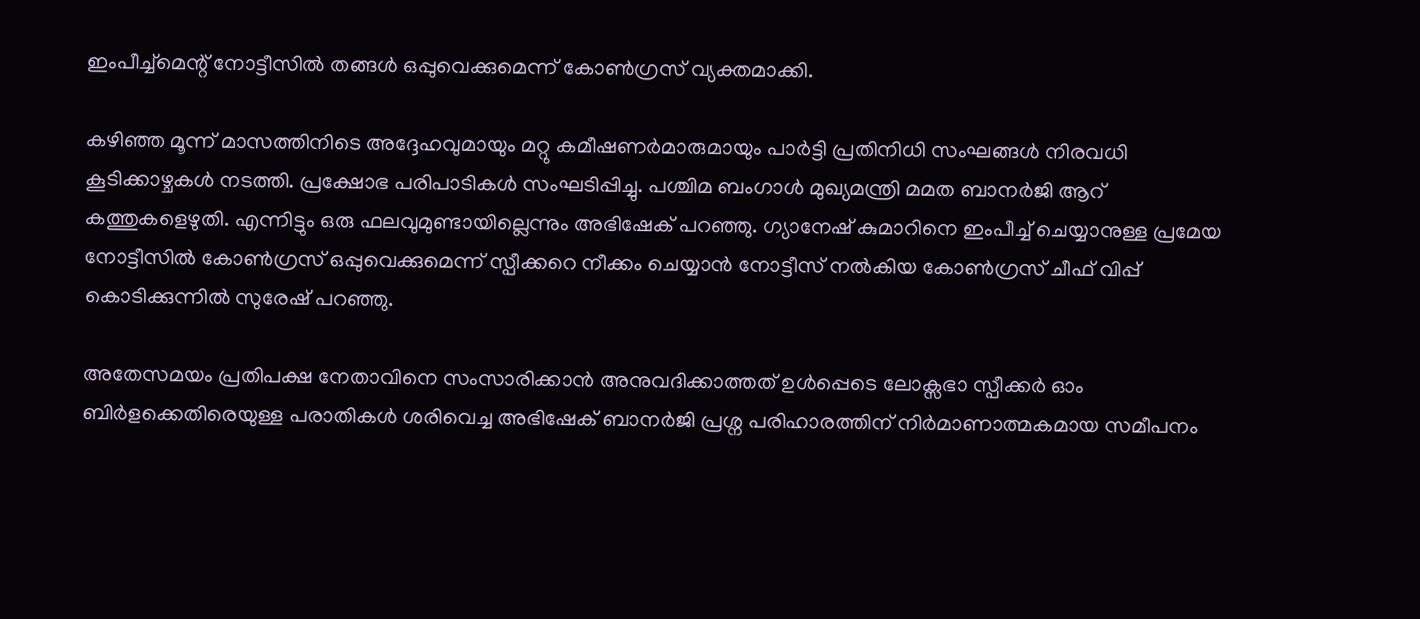ഇംപീച്ച്മെന്റ് നോട്ടീസിൽ തങ്ങൾ ഒപ്പുവെക്കുമെന്ന് കോൺഗ്രസ് വ്യക്തമാക്കി.

കഴിഞ്ഞ മൂന്ന് മാസത്തിനിടെ അദ്ദേഹവുമായും മറ്റു കമീഷണർമാരുമായും പാർട്ടി പ്രതിനിധി സംഘങ്ങൾ നിരവധി കൂടിക്കാഴ്ചകൾ നടത്തി. പ്രക്ഷോഭ പരിപാടികൾ സംഘടിപ്പിച്ചു. പശ്ചിമ ബംഗാൾ മുഖ്യമന്ത്രി മമത ബാനർജി ആറ് കത്തുകളെഴുതി. എന്നിട്ടും ഒരു ഫലവുമുണ്ടായില്ലെന്നും അഭിഷേക് പറഞ്ഞു. ഗ്യാനേഷ് കുമാറിനെ ഇംപീച്ച് ചെയ്യാനുള്ള പ്രമേയ നോട്ടീസിൽ കോൺഗ്രസ് ഒപ്പുവെക്കുമെന്ന് സ്പീക്കറെ നീക്കം ചെയ്യാൻ നോട്ടീസ് നൽകിയ കോൺഗ്രസ് ചീഫ് വിപ്പ് കൊടിക്കുന്നിൽ സുരേഷ് പറഞ്ഞു.

അതേസമയം പ്രതിപക്ഷ നേതാവിനെ സംസാരിക്കാൻ അനുവദിക്കാത്തത് ഉൾപ്പെടെ ലോക്സഭാ സ്പീക്കർ ഓം ബിർളക്കെതിരെയുള്ള പരാതികൾ ശരിവെച്ച അഭിഷേക് ബാനർജി പ്രശ്ന പരിഹാരത്തിന് നിർമാണാത്മകമായ സമീപനം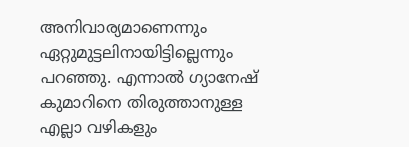അനിവാര്യമാണെന്നും ഏറ്റുമുട്ടലിനായിട്ടില്ലെന്നും പറഞ്ഞു. എന്നാൽ ഗ്യാനേഷ് കുമാറിനെ തിരുത്താനുള്ള എല്ലാ വഴികളും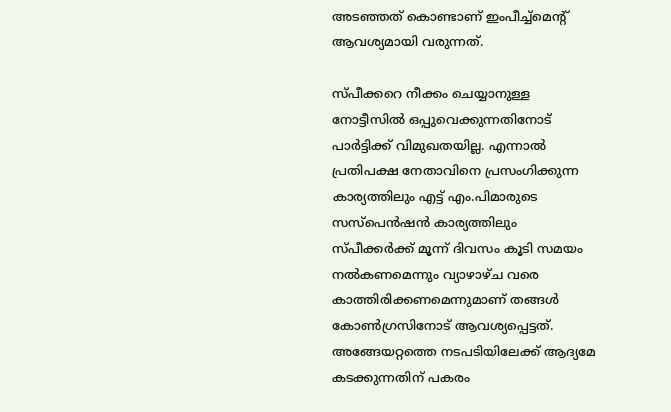അടഞ്ഞത് കൊണ്ടാണ് ഇംപീച്ച്മെന്റ് ആവശ്യമായി വരുന്നത്.

സ്പീക്കറെ നീക്കം ചെയ്യാനുള്ള നോട്ടീസിൽ ഒപ്പുവെക്കുന്നതിനോട് പാർട്ടിക്ക് വിമുഖതയില്ല. എന്നാൽ പ്രതിപക്ഷ നേതാവിനെ പ്രസംഗിക്കുന്ന കാര്യത്തിലും എട്ട് എം.പിമാരുടെ സസ്പെൻഷൻ കാര്യത്തിലും സ്പീക്കർക്ക് മൂന്ന് ദിവസം കൂടി സമയം നൽകണമെന്നും വ്യാഴാഴ്ച വരെ കാത്തിരിക്കണമെന്നുമാണ് തങ്ങൾ കോൺഗ്രസിനോട് ആവശ്യപ്പെട്ടത്. അങ്ങേയറ്റത്തെ നടപടിയിലേക്ക് ആദ്യമേ കടക്കുന്നതിന് പകരം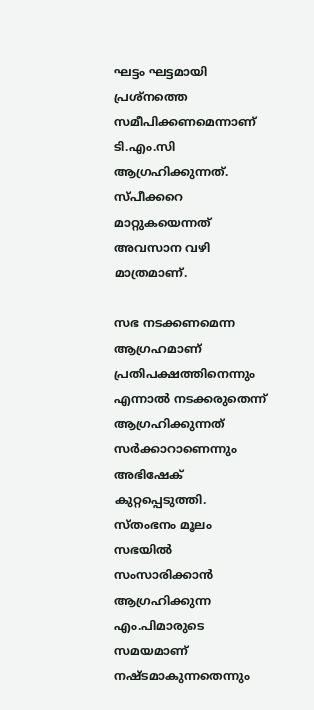ഘട്ടം ഘട്ടമായി പ്രശ്നത്തെ സമീപിക്കണമെന്നാണ് ടി.എം.സി ആഗ്രഹിക്കുന്നത്. സ്പീക്കറെ മാറ്റുകയെന്നത്  അവസാന വഴി മാത്രമാണ്.

സഭ നടക്കണമെന്ന ആഗ്രഹമാണ് പ്രതിപക്ഷത്തിനെന്നും എന്നാൽ നടക്കരുതെന്ന് ആഗ്രഹിക്കുന്നത് സർക്കാറാണെന്നും അഭിഷേക് കുറ്റപ്പെടുത്തി. സ്തംഭനം മൂലം സഭയിൽ സംസാരിക്കാൻ ആഗ്രഹിക്കുന്ന എം.പിമാരുടെ സമയമാണ് നഷ്ടമാകുന്നതെന്നും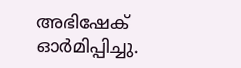അഭിഷേക് ഓർമിപ്പിച്ചു.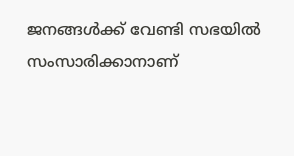ജനങ്ങൾക്ക് വേണ്ടി സഭയിൽ സംസാരിക്കാനാണ്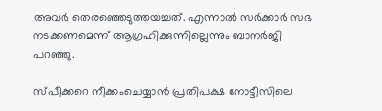അവർ തെരഞ്ഞെടുത്തയച്ചത്. എന്നാൽ സർക്കാർ സഭ നടക്കണമെന്ന് ആഗ്രഹിക്കുന്നില്ലെന്നും ബാനർജി പറഞ്ഞു.

സ്പീക്കറെ നീക്കംചെയ്യാൻ പ്രതിപക്ഷ നോട്ടീസിലെ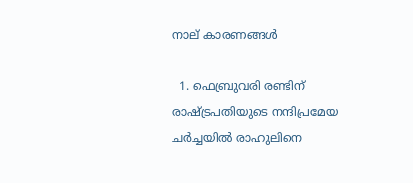നാല് കാരണങ്ങൾ

  1. ഫെബ്രുവരി രണ്ടിന് രാഷ്ട്രപതിയുടെ നന്ദിപ്രമേയ ചർച്ചയിൽ രാഹുലിനെ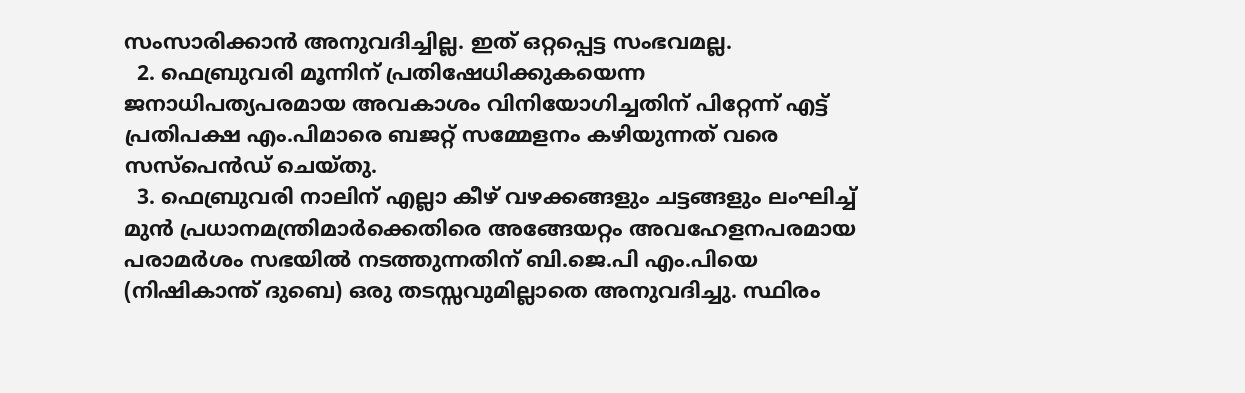സംസാരിക്കാൻ അനുവദിച്ചില്ല. ഇത് ഒറ്റപ്പെട്ട സംഭവമല്ല.
  2. ഫെബ്രുവരി മൂന്നിന് പ്രതിഷേധിക്കുകയെന്ന ജനാധിപത്യപരമായ അവകാശം വിനിയോഗിച്ചതിന് പിറ്റേന്ന് എട്ട് പ്രതിപക്ഷ എം.പിമാരെ ബജറ്റ് സമ്മേളനം കഴിയുന്നത് വരെ സസ്പെൻഡ് ചെയ്തു.
  3. ഫെബ്രുവരി നാലിന് എല്ലാ കീഴ് വഴക്കങ്ങളും ചട്ടങ്ങളും ലംഘിച്ച് മുൻ പ്രധാനമന്ത്രിമാർക്കെതിരെ അങ്ങേയറ്റം അവഹേളനപരമായ പരാമർശം സഭയിൽ നടത്തുന്നതിന് ബി.ജെ.പി എം.പിയെ (നിഷികാന്ത് ദുബെ) ഒരു തടസ്സവുമില്ലാതെ അനുവദിച്ചു. സ്ഥിരം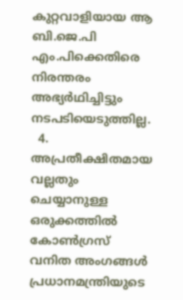കുറ്റവാളിയായ ആ ബി.ജെ.പി എം.പിക്കെതിരെ നിരന്തരം അഭ്യർഥിച്ചിട്ടും നടപടിയെടുത്തില്ല.
  4. അപ്രതീക്ഷിതമായ വല്ലതും ചെയ്യാനുള്ള ഒരുക്കത്തിൽ കോൺഗ്രസ് വനിത അംഗങ്ങൾ പ്രധാനമന്ത്രിയുടെ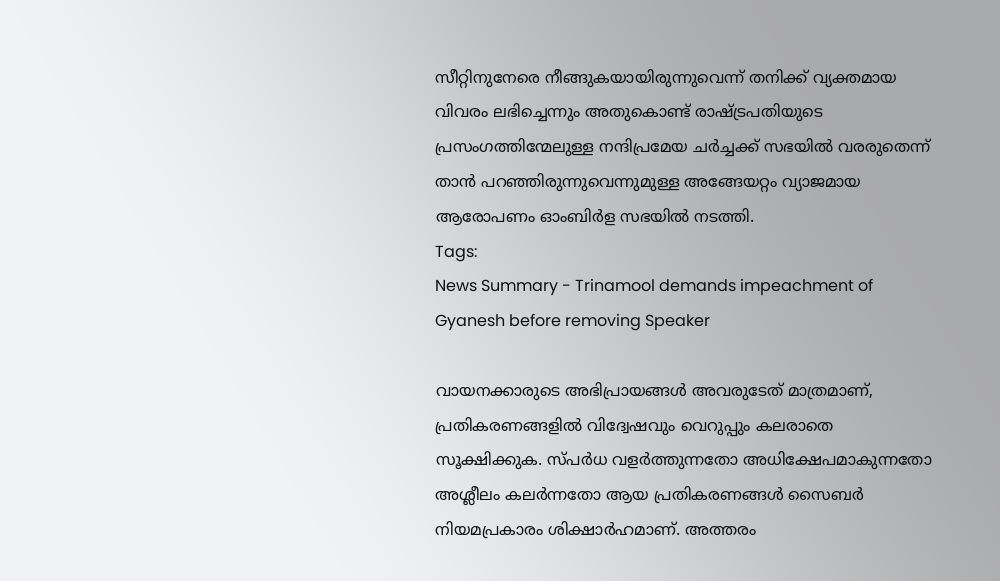സീറ്റിനുനേരെ നീങ്ങുകയായിരുന്നുവെന്ന് തനിക്ക് വ്യക്തമായ വിവരം ലഭിച്ചെന്നും അതുകൊണ്ട് രാഷ്ട്രപതിയുടെ പ്രസംഗത്തിന്മേലുള്ള നന്ദിപ്രമേയ ചർച്ചക്ക് സഭയിൽ വരരുതെന്ന് താൻ പറഞ്ഞിരുന്നുവെന്നുമുള്ള അങ്ങേയറ്റം വ്യാജമായ ആരോപണം ഓംബിർള സഭയിൽ നടത്തി.
Tags:
News Summary - Trinamool demands impeachment of Gyanesh before removing Speaker

വായനക്കാരുടെ അഭിപ്രായങ്ങള്‍ അവരുടേത് മാത്രമാണ്, പ്രതികരണങ്ങളിൽ വിദ്വേഷവും വെറുപ്പും കലരാതെ സൂക്ഷിക്കുക. സ്പർധ വളർത്തുന്നതോ അധിക്ഷേപമാകുന്നതോ അശ്ലീലം കലർന്നതോ ആയ പ്രതികരണങ്ങൾ സൈബർ നിയമപ്രകാരം ശിക്ഷാർഹമാണ്. അത്തരം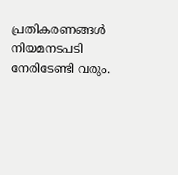പ്രതികരണങ്ങൾ നിയമനടപടി നേരിടേണ്ടി വരും.